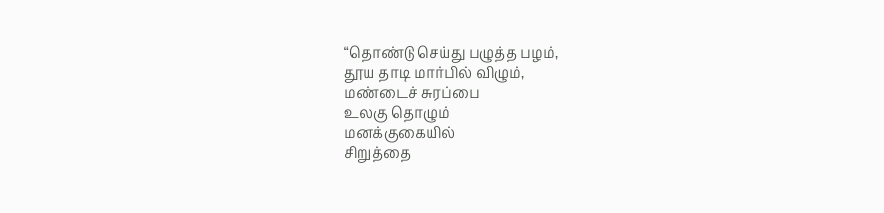“தொண்டு செய்து பழுத்த பழம்,
தூய தாடி மார்பில் விழும்,
மண்டைச் சுரப்பை
உலகு தொழும்
மனக்குகையில்
சிறுத்தை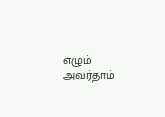எழும்
அவர்தாம்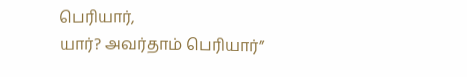பெரியார்,
யார்? அவர்தாம் பெரியார்”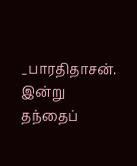_பாரதிதாசன்.
இன்று தந்தைப்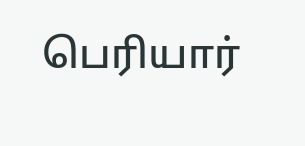பெரியார்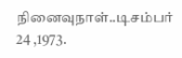நினைவுநாள்..டிசம்பர் 24 ,1973.